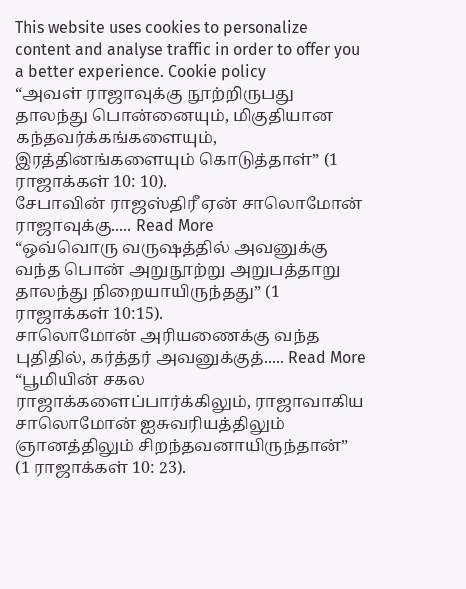This website uses cookies to personalize content and analyse traffic in order to offer you a better experience. Cookie policy
“அவள் ராஜாவுக்கு நூற்றிருபது தாலந்து பொன்னையும், மிகுதியான கந்தவர்க்கங்களையும், இரத்தினங்களையும் கொடுத்தாள்” (1 ராஜாக்கள் 10: 10).
சேபாவின் ராஜஸ்திரீ ஏன் சாலொமோன் ராஜாவுக்கு..... Read More
“ஒவ்வொரு வருஷத்தில் அவனுக்கு வந்த பொன் அறுநூற்று அறுபத்தாறு தாலந்து நிறையாயிருந்தது” (1 ராஜாக்கள் 10:15).
சாலொமோன் அரியணைக்கு வந்த புதிதில், கர்த்தர் அவனுக்குத்..... Read More
“பூமியின் சகல ராஜாக்களைப்பார்க்கிலும், ராஜாவாகிய சாலொமோன் ஐசுவரியத்திலும் ஞானத்திலும் சிறந்தவனாயிருந்தான்” (1 ராஜாக்கள் 10: 23).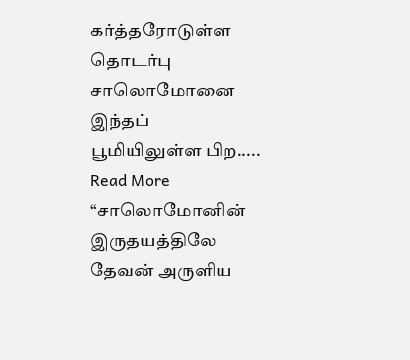கர்த்தரோடுள்ள தொடர்பு சாலொமோனை இந்தப் பூமியிலுள்ள பிற..... Read More
“சாலொமோனின் இருதயத்திலே தேவன் அருளிய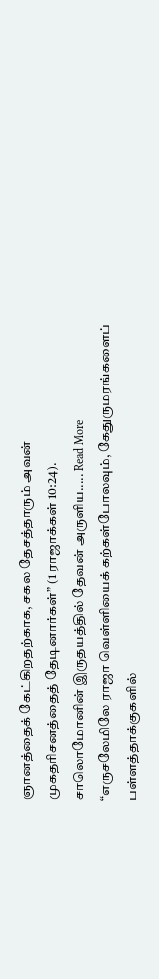ஞானத்தைக் கேட்கிறதற்காக, சகல தேசத்தாரும் அவன் முகதரிசனத்தைத் தேடினார்கள்” (1 ராஜாக்கள் 10:24).
சாலொமோனின் இருதயத்தில் தேவன் அருளிய..... Read More
“எருசலேமிலே ராஜா வெள்ளியைக் கற்கள்போலவும், கேதுருமரங்களைப் பள்ளத்தாக்குகளில்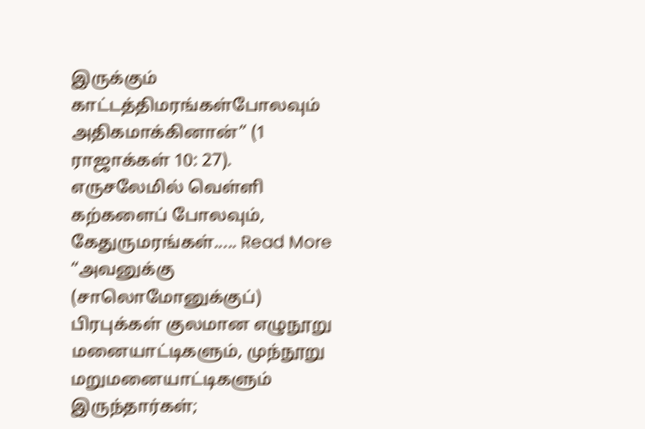இருக்கும் காட்டத்திமரங்கள்போலவும் அதிகமாக்கினான்” (1 ராஜாக்கள் 10: 27).
எருசலேமில் வெள்ளி கற்களைப் போலவும், கேதுருமரங்கள்..... Read More
“அவனுக்கு (சாலொமோனுக்குப்) பிரபுக்கள் குலமான எழுநூறு மனையாட்டிகளும், முந்நூறு மறுமனையாட்டிகளும் இருந்தார்கள்;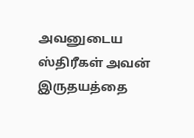அவனுடைய ஸ்திரீகள் அவன் இருதயத்தை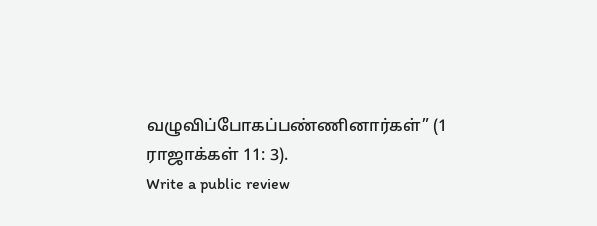வழுவிப்போகப்பண்ணினார்கள்” (1 ராஜாக்கள் 11: 3).
Write a public review